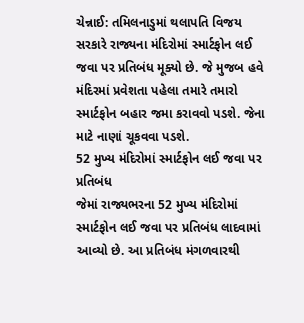ચેન્નાઈ: તમિલનાડુમાં થલાપતિ વિજય સરકારે રાજ્યના મંદિરોમાં સ્માર્ટફોન લઈ જવા પર પ્રતિબંધ મૂક્યો છે. જે મુજબ હવે મંદિરમાં પ્રવેશતા પહેલા તમારે તમારો સ્માર્ટફોન બહાર જમા કરાવવો પડશે. જેના માટે નાણાં ચૂકવવા પડશે.
52 મુખ્ય મંદિરોમાં સ્માર્ટફોન લઈ જવા પર પ્રતિબંધ
જેમાં રાજ્યભરના 52 મુખ્ય મંદિરોમાં સ્માર્ટફોન લઈ જવા પર પ્રતિબંધ લાદવામાં આવ્યો છે. આ પ્રતિબંધ મંગળવારથી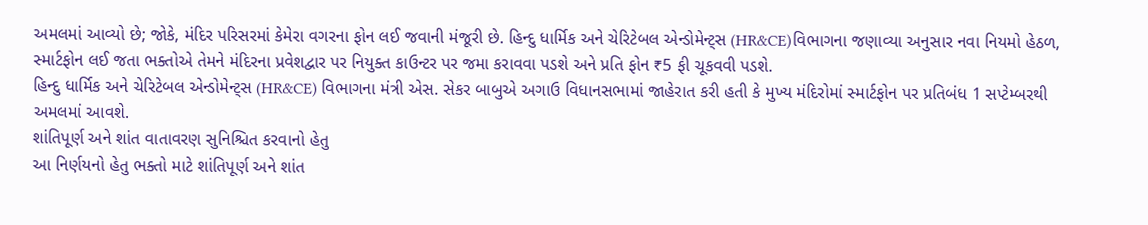અમલમાં આવ્યો છે; જોકે, મંદિર પરિસરમાં કેમેરા વગરના ફોન લઈ જવાની મંજૂરી છે. હિન્દુ ધાર્મિક અને ચેરિટેબલ એન્ડોમેન્ટ્સ (HR&CE)વિભાગના જણાવ્યા અનુસાર નવા નિયમો હેઠળ, સ્માર્ટફોન લઈ જતા ભક્તોએ તેમને મંદિરના પ્રવેશદ્વાર પર નિયુક્ત કાઉન્ટર પર જમા કરાવવા પડશે અને પ્રતિ ફોન ₹5 ફી ચૂકવવી પડશે.
હિન્દુ ધાર્મિક અને ચેરિટેબલ એન્ડોમેન્ટ્સ (HR&CE) વિભાગના મંત્રી એસ. સેકર બાબુએ અગાઉ વિધાનસભામાં જાહેરાત કરી હતી કે મુખ્ય મંદિરોમાં સ્માર્ટફોન પર પ્રતિબંધ 1 સપ્ટેમ્બરથી અમલમાં આવશે.
શાંતિપૂર્ણ અને શાંત વાતાવરણ સુનિશ્ચિત કરવાનો હેતુ
આ નિર્ણયનો હેતુ ભક્તો માટે શાંતિપૂર્ણ અને શાંત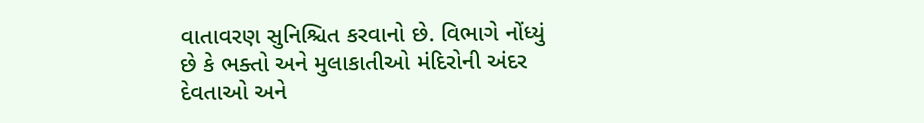વાતાવરણ સુનિશ્ચિત કરવાનો છે. વિભાગે નોંધ્યું છે કે ભક્તો અને મુલાકાતીઓ મંદિરોની અંદર દેવતાઓ અને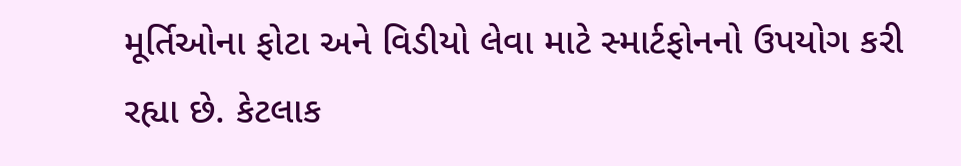મૂર્તિઓના ફોટા અને વિડીયો લેવા માટે સ્માર્ટફોનનો ઉપયોગ કરી રહ્યા છે. કેટલાક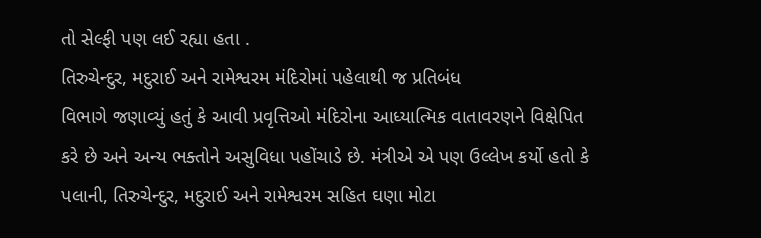તો સેલ્ફી પણ લઈ રહ્યા હતા .
તિરુચેન્દુર, મદુરાઈ અને રામેશ્વરમ મંદિરોમાં પહેલાથી જ પ્રતિબંધ
વિભાગે જણાવ્યું હતું કે આવી પ્રવૃત્તિઓ મંદિરોના આધ્યાત્મિક વાતાવરણને વિક્ષેપિત કરે છે અને અન્ય ભક્તોને અસુવિધા પહોંચાડે છે. મંત્રીએ એ પણ ઉલ્લેખ કર્યો હતો કે પલાની, તિરુચેન્દુર, મદુરાઈ અને રામેશ્વરમ સહિત ઘણા મોટા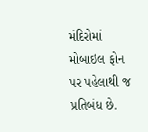મંદિરોમાં મોબાઇલ ફોન પર પહેલાથી જ પ્રતિબંધ છે.